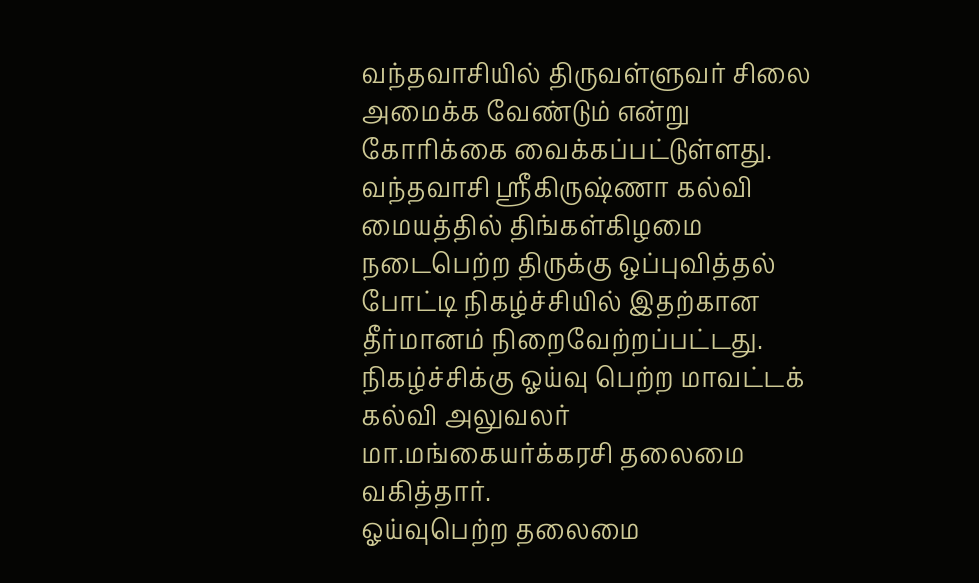வந்தவாசியில் திருவள்ளுவர் சிலை அமைக்க வேண்டும் என்று கோரிக்கை வைக்கப்பட்டுள்ளது.
வந்தவாசி ஸ்ரீகிருஷ்ணா கல்வி மையத்தில் திங்கள்கிழமை நடைபெற்ற திருக்கு ஒப்புவித்தல் போட்டி நிகழ்ச்சியில் இதற்கான தீர்மானம் நிறைவேற்றப்பட்டது. நிகழ்ச்சிக்கு ஓய்வு பெற்ற மாவட்டக் கல்வி அலுவலர் மா.மங்கையர்க்கரசி தலைமை வகித்தார்.
ஓய்வுபெற்ற தலைமை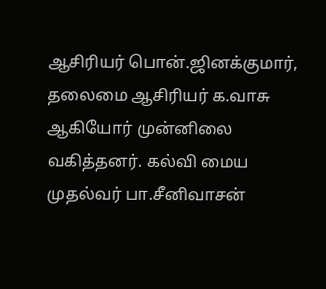ஆசிரியர் பொன்.ஜினக்குமார், தலைமை ஆசிரியர் க.வாசு ஆகியோர் முன்னிலை வகித்தனர். கல்வி மைய முதல்வர் பா.சீனிவாசன்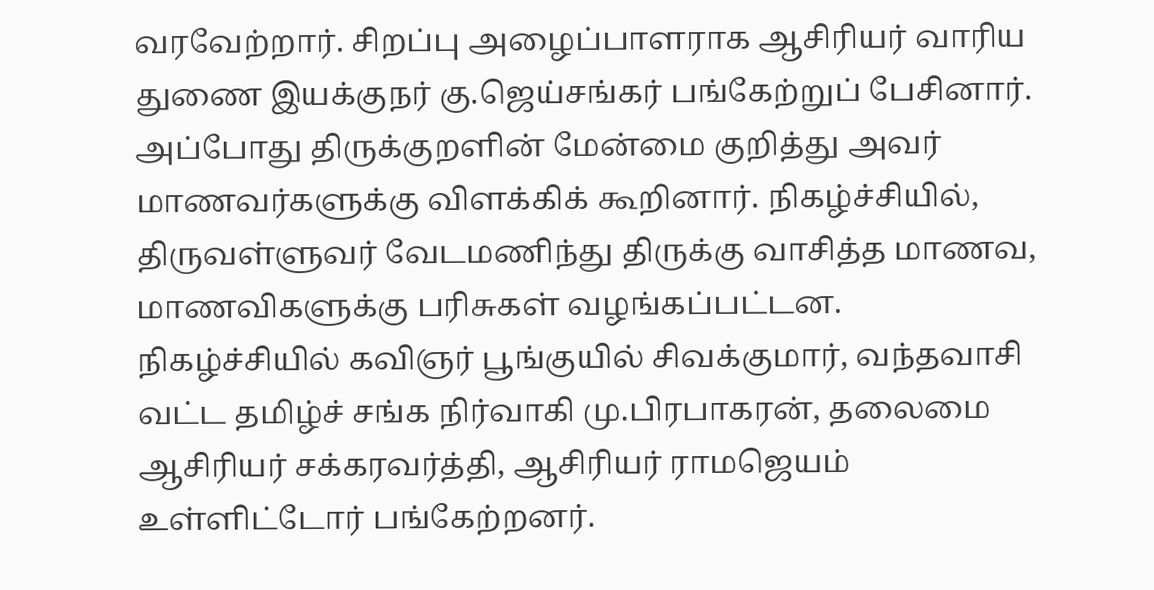வரவேற்றார். சிறப்பு அழைப்பாளராக ஆசிரியர் வாரிய துணை இயக்குநர் கு.ஜெய்சங்கர் பங்கேற்றுப் பேசினார்.
அப்போது திருக்குறளின் மேன்மை குறித்து அவர் மாணவர்களுக்கு விளக்கிக் கூறினார். நிகழ்ச்சியில், திருவள்ளுவர் வேடமணிந்து திருக்கு வாசித்த மாணவ, மாணவிகளுக்கு பரிசுகள் வழங்கப்பட்டன.
நிகழ்ச்சியில் கவிஞர் பூங்குயில் சிவக்குமார், வந்தவாசி வட்ட தமிழ்ச் சங்க நிர்வாகி மு.பிரபாகரன், தலைமை ஆசிரியர் சக்கரவர்த்தி, ஆசிரியர் ராமஜெயம் உள்ளிட்டோர் பங்கேற்றனர்.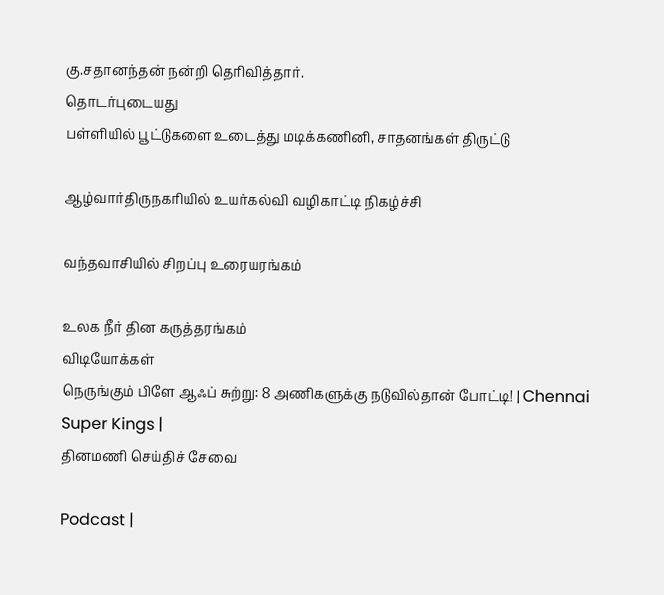கு.சதானந்தன் நன்றி தெரிவித்தார்.
தொடர்புடையது
பள்ளியில் பூட்டுகளை உடைத்து மடிக்கணினி, சாதனங்கள் திருட்டு

ஆழ்வார்திருநகரியில் உயர்கல்வி வழிகாட்டி நிகழ்ச்சி

வந்தவாசியில் சிறப்பு உரையரங்கம்

உலக நீர் தின கருத்தரங்கம்
விடியோக்கள்
நெருங்கும் பிளே ஆஃப் சுற்று: 8 அணிகளுக்கு நடுவில்தான் போட்டி! | Chennai Super Kings |
தினமணி செய்திச் சேவை

Podcast |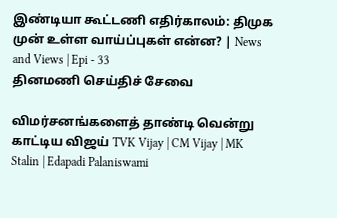இண்டியா கூட்டணி எதிர்காலம்: திமுக முன் உள்ள வாய்ப்புகள் என்ன? | News and Views | Epi - 33
தினமணி செய்திச் சேவை

விமர்சனங்களைத் தாண்டி வென்று காட்டிய விஜய் TVK Vijay | CM Vijay | MK Stalin | Edapadi Palaniswami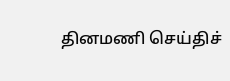தினமணி செய்திச்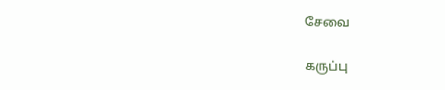சேவை

கருப்பு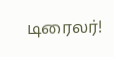டிரைலர்!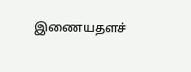இணையதளச்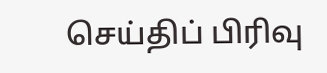செய்திப் பிரிவு